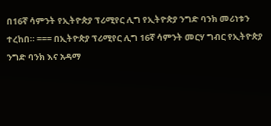በ16ኛ ሳምንት የኢትዮጵያ ፕሪሚየር ሊግ የኢትዮጵያ ንግድ ባንክ መሪነቱን ተረከበ። === በኢትዮጵያ ፕሪሚየር ሊግ 16ኛ ሳምንት መርሃ ግብር የኢትዮጵያ ንግድ ባንክ እና አዳማ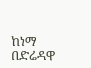ከነማ በድሬዳዋ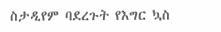ስታዲየም ባደረጉት የእግር ኳስ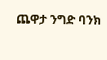ጨዋታ ንግድ ባንክ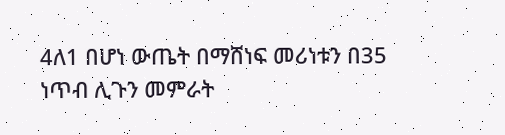4ለ1 በሆነ ውጤት በማሸነፍ መሪነቱን በ35 ነጥብ ሊጉን መምራት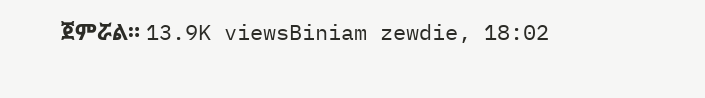ጀምሯል። 13.9K viewsBiniam zewdie, 18:02